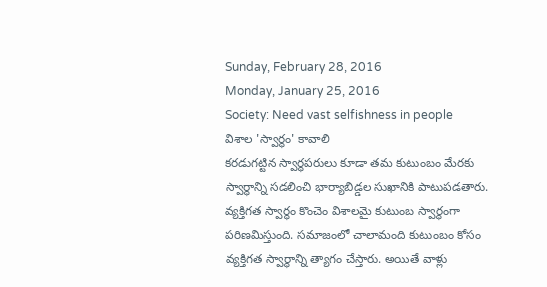Sunday, February 28, 2016
Monday, January 25, 2016
Society: Need vast selfishness in people
విశాల 'స్వార్థం' కావాలి
కరడుగట్టిన స్వార్థపరులు కూడా తమ కుటుంబం మేరకు స్వార్థాన్ని సడలించి భార్యాబిడ్డల సుఖానికి పాటుపడతారు. వ్యక్తిగత స్వార్థం కొంచెం విశాలమై కుటుంబ స్వార్థంగా పరిణమిస్తుంది. సమాజంలో చాలామంది కుటుంబం కోసం వ్యక్తిగత స్వార్థాన్ని త్యాగం చేస్తారు. అయితే వాళ్లు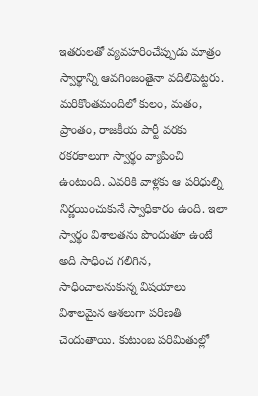ఇతరులతో వ్యవహరించేప్పుడు మాత్రం స్వార్థాన్ని ఆవగింజంతైనా వదిలిపెట్టరు. మరికొంతమందిలో కులం, మతం, ప్రాంతం, రాజకీయ పార్టీ వరకు రకరకాలుగా స్వార్థం వ్యాపించి ఉంటుంది. ఎవరికి వాళ్లకు ఆ పరిధుల్ని నిర్ణయించుకునే స్వాధికారం ఉంది. ఇలా స్వార్థం విశాలతను పొందుతూ ఉంటే అది సాధించ గలిగిన, సాధించాలనుకున్న విషయాలు విశాలమైన ఆశలుగా పరిణతి చెందుతాయి. కుటుంబ పరిమితుల్లో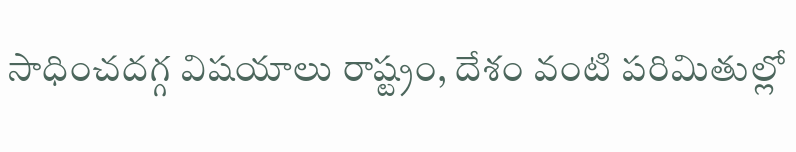సాధించదగ్గ విషయాలు రాష్ట్రం, దేశం వంటి పరిమితుల్లో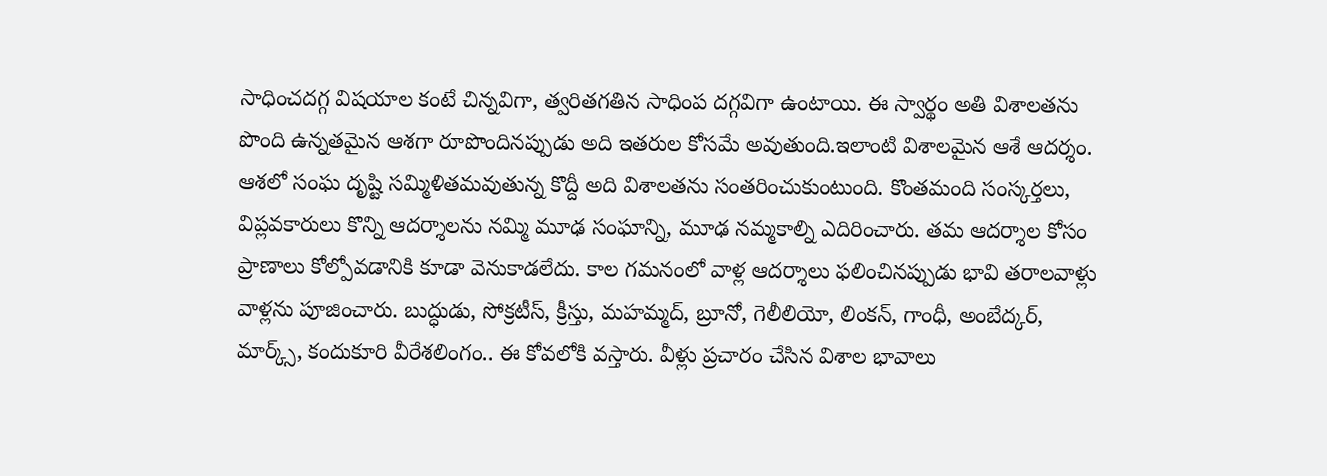సాధించదగ్గ విషయాల కంటే చిన్నవిగా, త్వరితగతిన సాధింప దగ్గవిగా ఉంటాయి. ఈ స్వార్థం అతి విశాలతను పొంది ఉన్నతమైన ఆశగా రూపొందినప్పుడు అది ఇతరుల కోసమే అవుతుంది.ఇలాంటి విశాలమైన ఆశే ఆదర్శం. ఆశలో సంఘ దృష్టి సమ్మిళితమవుతున్న కొద్దీ అది విశాలతను సంతరించుకుంటుంది. కొంతమంది సంస్కర్తలు, విప్లవకారులు కొన్ని ఆదర్శాలను నమ్మి మూఢ సంఘాన్ని, మూఢ నమ్మకాల్ని ఎదిరించారు. తమ ఆదర్శాల కోసం ప్రాణాలు కోల్పోవడానికి కూడా వెనుకాడలేదు. కాల గమనంలో వాళ్ల ఆదర్శాలు ఫలించినప్పుడు భావి తరాలవాళ్లు వాళ్లను పూజించారు. బుద్ధుడు, సోక్రటీస్, క్రీస్తు, మహమ్మద్, బ్రూనో, గెలీలియో, లింకన్, గాంధీ, అంబేద్కర్, మార్క్స్, కందుకూరి వీరేశలింగం.. ఈ కోవలోకి వస్తారు. వీళ్లు ప్రచారం చేసిన విశాల భావాలు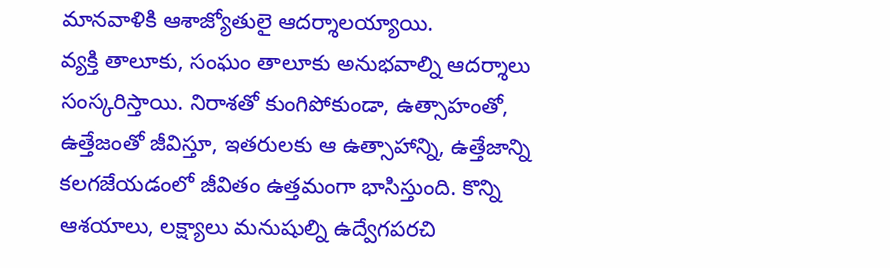మానవాళికి ఆశాజ్యోతులై ఆదర్శాలయ్యాయి.
వ్యక్తి తాలూకు, సంఘం తాలూకు అనుభవాల్ని ఆదర్శాలు సంస్కరిస్తాయి. నిరాశతో కుంగిపోకుండా, ఉత్సాహంతో, ఉత్తేజంతో జీవిస్తూ, ఇతరులకు ఆ ఉత్సాహాన్ని, ఉత్తేజాన్ని కలగజేయడంలో జీవితం ఉత్తమంగా భాసిస్తుంది. కొన్ని ఆశయాలు, లక్ష్యాలు మనుషుల్ని ఉద్వేగపరచి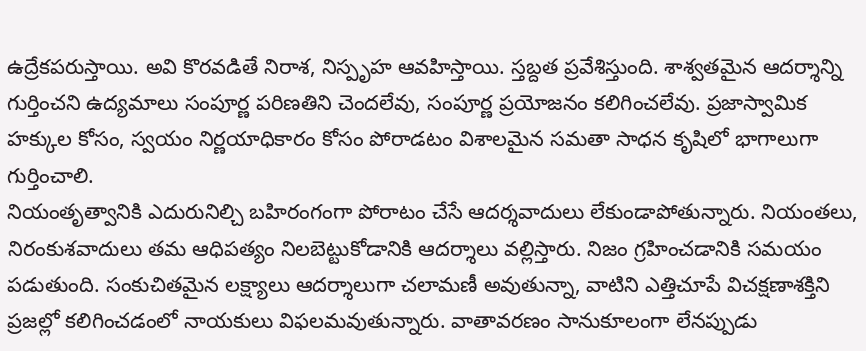ఉద్రేకపరుస్తాయి. అవి కొరవడితే నిరాశ, నిస్పృహ ఆవహిస్తాయి. స్తబ్దత ప్రవేశిస్తుంది. శాశ్వతమైన ఆదర్శాన్ని గుర్తించని ఉద్యమాలు సంపూర్ణ పరిణతిని చెందలేవు, సంపూర్ణ ప్రయోజనం కలిగించలేవు. ప్రజాస్వామిక హక్కుల కోసం, స్వయం నిర్ణయాధికారం కోసం పోరాడటం విశాలమైన సమతా సాధన కృషిలో భాగాలుగా గుర్తించాలి.
నియంతృత్వానికి ఎదురునిల్చి బహిరంగంగా పోరాటం చేసే ఆదర్శవాదులు లేకుండాపోతున్నారు. నియంతలు, నిరంకుశవాదులు తమ ఆధిపత్యం నిలబెట్టుకోడానికి ఆదర్శాలు వల్లిస్తారు. నిజం గ్రహించడానికి సమయం పడుతుంది. సంకుచితమైన లక్ష్యాలు ఆదర్శాలుగా చలామణీ అవుతున్నా, వాటిని ఎత్తిచూపే విచక్షణాశక్తిని ప్రజల్లో కలిగించడంలో నాయకులు విఫలమవుతున్నారు. వాతావరణం సానుకూలంగా లేనప్పుడు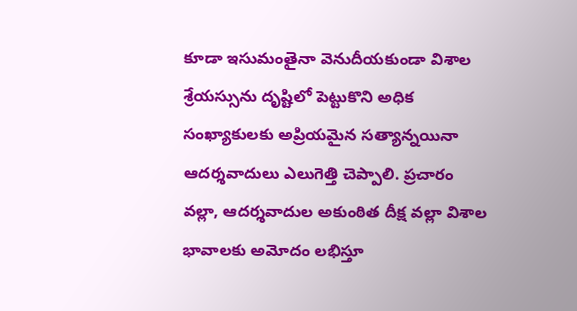కూడా ఇసుమంతైనా వెనుదీయకుండా విశాల శ్రేయస్సును దృష్టిలో పెట్టుకొని అధిక సంఖ్యాకులకు అప్రియమైన సత్యాన్నయినా ఆదర్శవాదులు ఎలుగెత్తి చెప్పాలి. ప్రచారం వల్లా, ఆదర్శవాదుల అకుంఠిత దీక్ష వల్లా విశాల భావాలకు అమోదం లభిస్తూ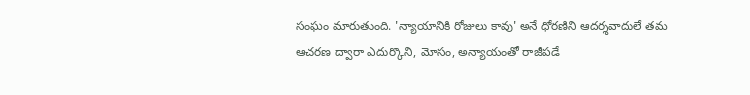సంఘం మారుతుంది. 'న్యాయానికి రోజులు కావు' అనే ధోరణిని ఆదర్శవాదులే తమ ఆచరణ ద్వారా ఎదుర్కొని, మోసం, అన్యాయంతో రాజీపడే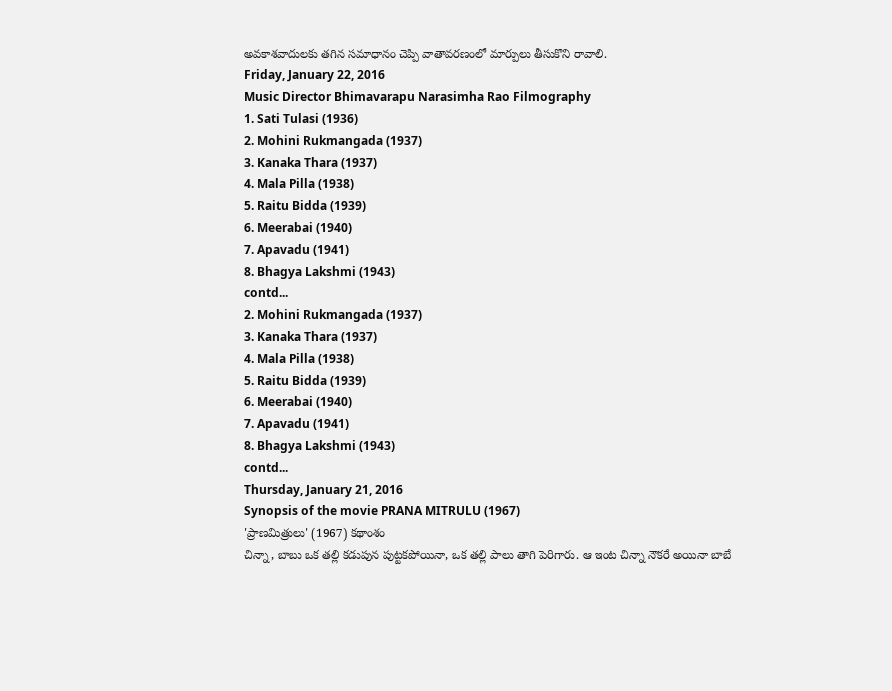అవకాశవాదులకు తగిన సమాధానం చెప్పి వాతావరణంలో మార్పులు తీసుకొని రావాలి.
Friday, January 22, 2016
Music Director Bhimavarapu Narasimha Rao Filmography
1. Sati Tulasi (1936)
2. Mohini Rukmangada (1937)
3. Kanaka Thara (1937)
4. Mala Pilla (1938)
5. Raitu Bidda (1939)
6. Meerabai (1940)
7. Apavadu (1941)
8. Bhagya Lakshmi (1943)
contd...
2. Mohini Rukmangada (1937)
3. Kanaka Thara (1937)
4. Mala Pilla (1938)
5. Raitu Bidda (1939)
6. Meerabai (1940)
7. Apavadu (1941)
8. Bhagya Lakshmi (1943)
contd...
Thursday, January 21, 2016
Synopsis of the movie PRANA MITRULU (1967)
'ప్రాణమిత్రులు' (1967) కథాంశం
చిన్నా, బాబు ఒక తల్లి కడుపున పుట్టకపోయినా, ఒక తల్లి పాలు తాగి పెరిగారు. ఆ ఇంట చిన్నా నౌకరే అయినా బాబే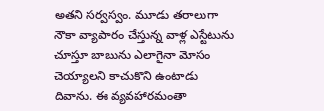అతని సర్వస్వం. మూడు తరాలుగా నౌకా వ్యాపారం చేస్తున్న వాళ్ల ఎస్టేటును చూస్తూ బాబును ఎలాగైనా మోసం చెయ్యాలని కాచుకొని ఉంటాడు దివాను. ఈ వ్యవహారమంతా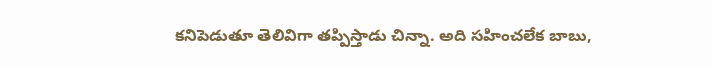కనిపెడుతూ తెలివిగా తప్పిస్తాడు చిన్నా. అది సహించలేక బాబు,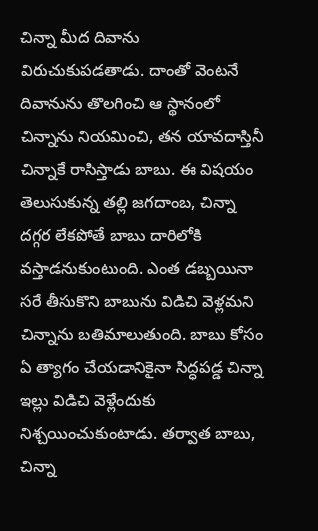చిన్నా మీద దివాను విరుచుకుపడతాడు. దాంతో వెంటనే దివానును తొలగించి ఆ స్థానంలో చిన్నాను నియమించి, తన యావదాస్తినీ చిన్నాకే రాసిస్తాడు బాబు. ఈ విషయం తెలుసుకున్న తల్లి జగదాంబ, చిన్నా దగ్గర లేకపోతే బాబు దారిలోకి వస్తాడనుకుంటుంది. ఎంత డబ్బయినా సరే తీసుకొని బాబును విడిచి వెళ్లమని చిన్నాను బతిమాలుతుంది. బాబు కోసం ఏ త్యాగం చేయడానికైనా సిద్ధపడ్డ చిన్నా ఇల్లు విడిచి వెళ్లేందుకు నిశ్చయించుకుంటాడు. తర్వాత బాబు, చిన్నా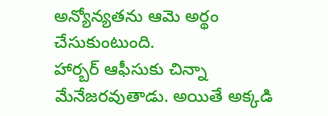అన్యోన్యతను ఆమె అర్థం చేసుకుంటుంది.
హార్బర్ ఆఫీసుకు చిన్నా మేనేజరవుతాడు. అయితే అక్కడి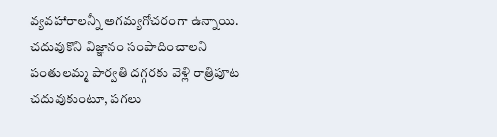వ్యవహారాలన్నీ అగమ్యగోచరంగా ఉన్నాయి. చదువుకొని విజ్ఞానం సంపాదించాలని పంతులమ్మ పార్వతి దగ్గరకు వెళ్లి రాత్రిపూట చదువుకుంటూ, పగలు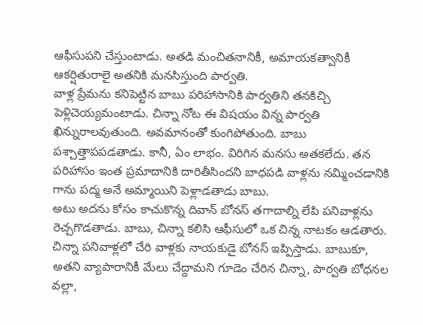ఆఫీసుపని చేస్తుంటాడు. అతడి మంచితనానికీ, అమాయకత్వానికీ ఆకర్షితురాలై అతనికి మనసిస్తుంది పార్వతి.
వాళ్ల ప్రేమను కనిపెట్టిన బాబు పరిహాసానికి పార్వతిని తనకిచ్చి పెళ్లిచెయ్యమంటాడు. చిన్నా నోట ఈ విషయం విన్న పార్వతి ఖిన్నురాలవుతుంది. అవమానంతో కుంగిపోతుంది. బాబు పశ్చాత్తాపపడతాడు. కానీ, ఏం లాభం. విరిగిన మనసు అతకలేదు. తన పరిహాసం ఇంత ప్రమాదానికి దారితీసిందని బాధపడి వాళ్లను నమ్మించడానికి గాను పద్మ అనే అమ్మాయిని పెళ్లాడతాడు బాబు.
అటు అదను కోసం కాచుకొన్న దివాన్ బోనస్ తగాదాల్ని లేపి పనివాళ్లను రెచ్చగొడతాడు. బాబు, చిన్నా కలిసి ఆఫీసులో ఒక చిన్న నాటకం ఆడతారు. చిన్నా పనివాళ్లలో చేరి వాళ్లకు నాయకుడై బోనస్ ఇప్పిస్తాడు. బాబుకూ, అతని వ్యాపారానికీ మేలు చేద్దామని గూడెం చేరిన చిన్నా, పార్వతి బోధనల వల్లా,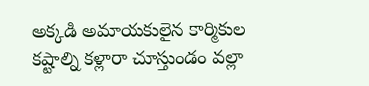అక్కడి అమాయకులైన కార్మికుల కష్టాల్ని కళ్లారా చూస్తుండం వల్లా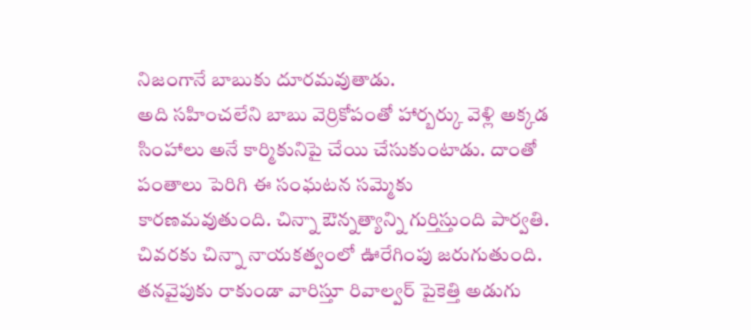నిజంగానే బాబుకు దూరమవుతాడు.
అది సహించలేని బాబు వెర్రికోపంతో హార్బర్కు వెళ్లి అక్కడ సింహాలు అనే కార్మికునిపై చేయి చేసుకుంటాడు. దాంతో పంతాలు పెరిగి ఈ సంఘటన సమ్మెకు కారణమవుతుంది. చిన్నా ఔన్నత్యాన్ని గుర్తిస్తుంది పార్వతి. చివరకు చిన్నా నాయకత్వంలో ఊరేగింపు జరుగుతుంది. తనవైపుకు రాకుండా వారిస్తూ రివాల్వర్ పైకెత్తి అడుగు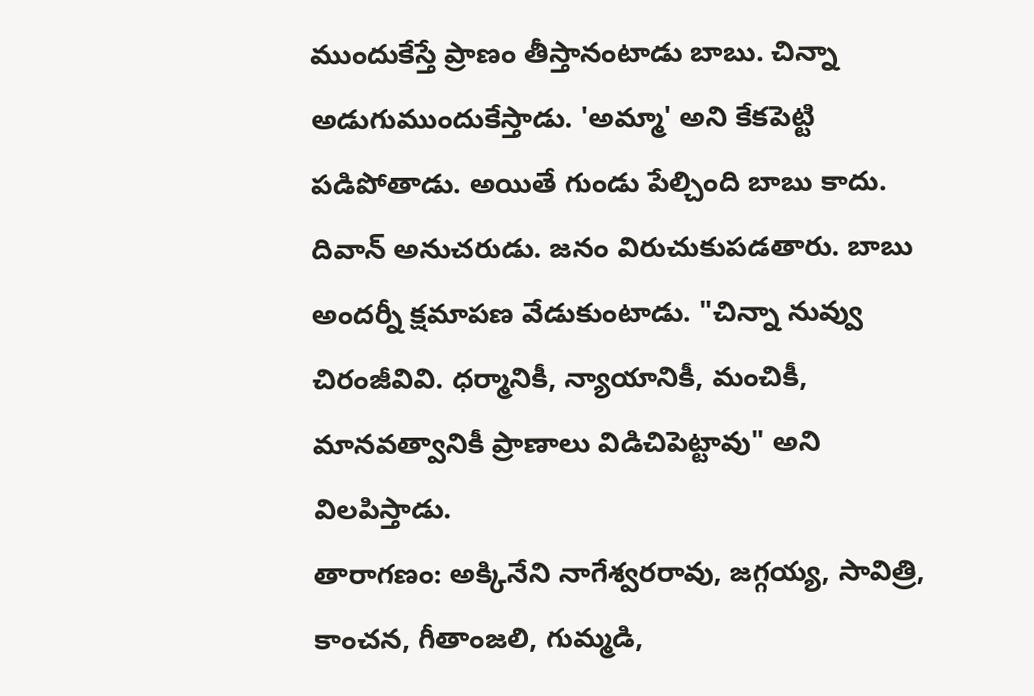ముందుకేస్తే ప్రాణం తీస్తానంటాడు బాబు. చిన్నా అడుగుముందుకేస్తాడు. 'అమ్మా' అని కేకపెట్టి పడిపోతాడు. అయితే గుండు పేల్చింది బాబు కాదు. దివాన్ అనుచరుడు. జనం విరుచుకుపడతారు. బాబు అందర్నీ క్షమాపణ వేడుకుంటాడు. "చిన్నా నువ్వు చిరంజీవివి. ధర్మానికీ, న్యాయానికీ, మంచికీ, మానవత్వానికీ ప్రాణాలు విడిచిపెట్టావు" అని విలపిస్తాడు.
తారాగణం: అక్కినేని నాగేశ్వరరావు, జగ్గయ్య, సావిత్రి, కాంచన, గీతాంజలి, గుమ్మడి,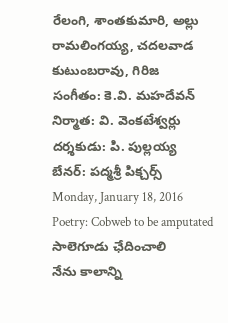రేలంగి, శాంతకుమారి, అల్లు రామలింగయ్య, చదలవాడ కుటుంబరావు, గిరిజ
సంగీతం: కె.వి. మహదేవన్
నిర్మాత: వి. వెంకటేశ్వర్లు
దర్శకుడు: పి. పుల్లయ్య
బేనర్: పద్మశ్రీ పిక్చర్స్
Monday, January 18, 2016
Poetry: Cobweb to be amputated
సాలెగూడు ఛేదించాలి
నేను కాలాన్ని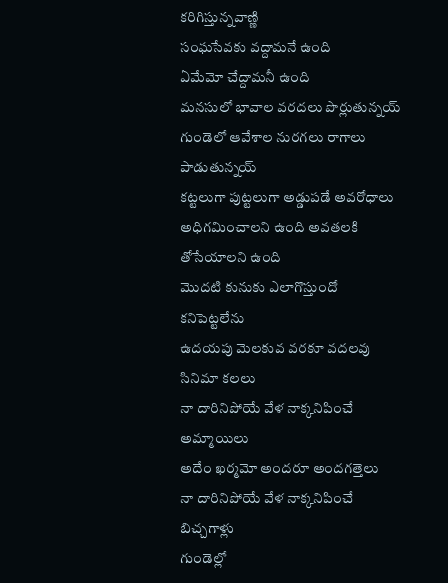కరిగిస్తున్నవాణ్ణి
సంఘసేవకు వద్దామనే ఉంది
ఏమేమో చేద్దామనీ ఉంది
మనసులో భావాల వరదలు పొర్లుతున్నయ్
గుండెలో ఆవేశాల నురగలు రాగాలు పాడుతున్నయ్
కట్టలుగా పుట్టలుగా అడ్డుపడే అవరోధాలు
అధిగమించాలని ఉంది అవతలకి తోసేయాలని ఉంది
మొదటి కునుకు ఎలాగొస్తుందో కనిపెట్టలేను
ఉదయపు మెలకువ వరకూ వదలవు సినిమా కలలు
నా దారినిపోయే వేళ నాక్కనిపించే అమ్మాయిలు
అదేం ఖర్మమో అందరూ అందగత్తెలు
నా దారినిపోయే వేళ నాక్కనిపించే బిచ్చగాళ్లు
గుండెల్లో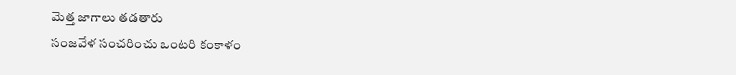మెత్త జాగాలు తడతారు
సంజవేళ సంచరించు ఒంటరి కంకాళం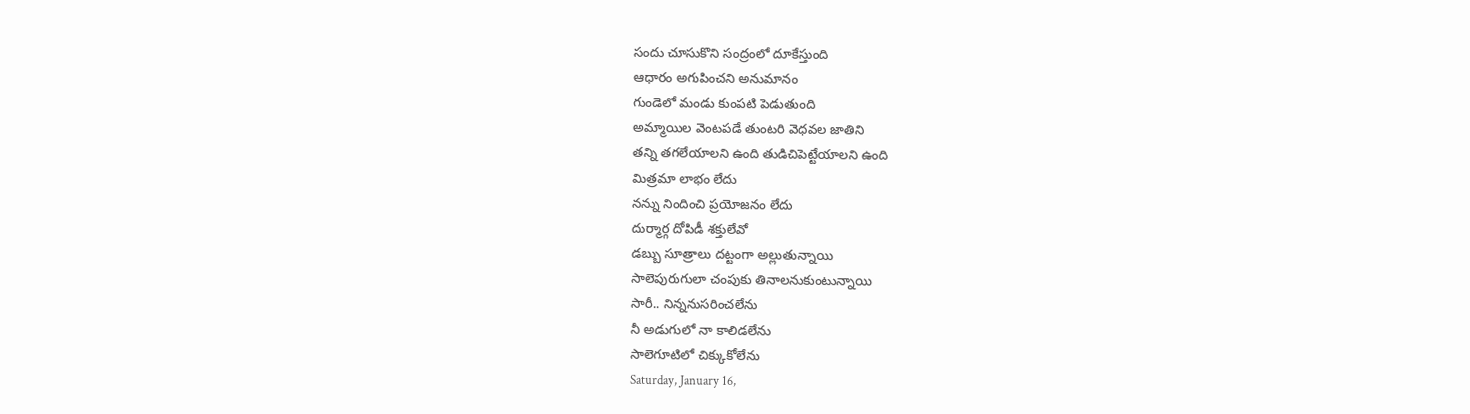సందు చూసుకొని సంద్రంలో దూకేస్తుంది
ఆధారం అగుపించని అనుమానం
గుండెలో మండు కుంపటి పెడుతుంది
అమ్మాయిల వెంటపడే తుంటరి వెధవల జాతిని
తన్ని తగలేయాలని ఉంది తుడిచిపెట్టేయాలని ఉంది
మిత్రమా లాభం లేదు
నన్ను నిందించి ప్రయోజనం లేదు
దుర్మార్గ దోపిడీ శక్తులేవో
డబ్బు సూత్రాలు దట్టంగా అల్లుతున్నాయి
సాలెపురుగులా చంపుకు తినాలనుకుంటున్నాయి
సారీ.. నిన్ననుసరించలేను
నీ అడుగులో నా కాలిడలేను
సాలెగూటిలో చిక్కుకోలేను
Saturday, January 16,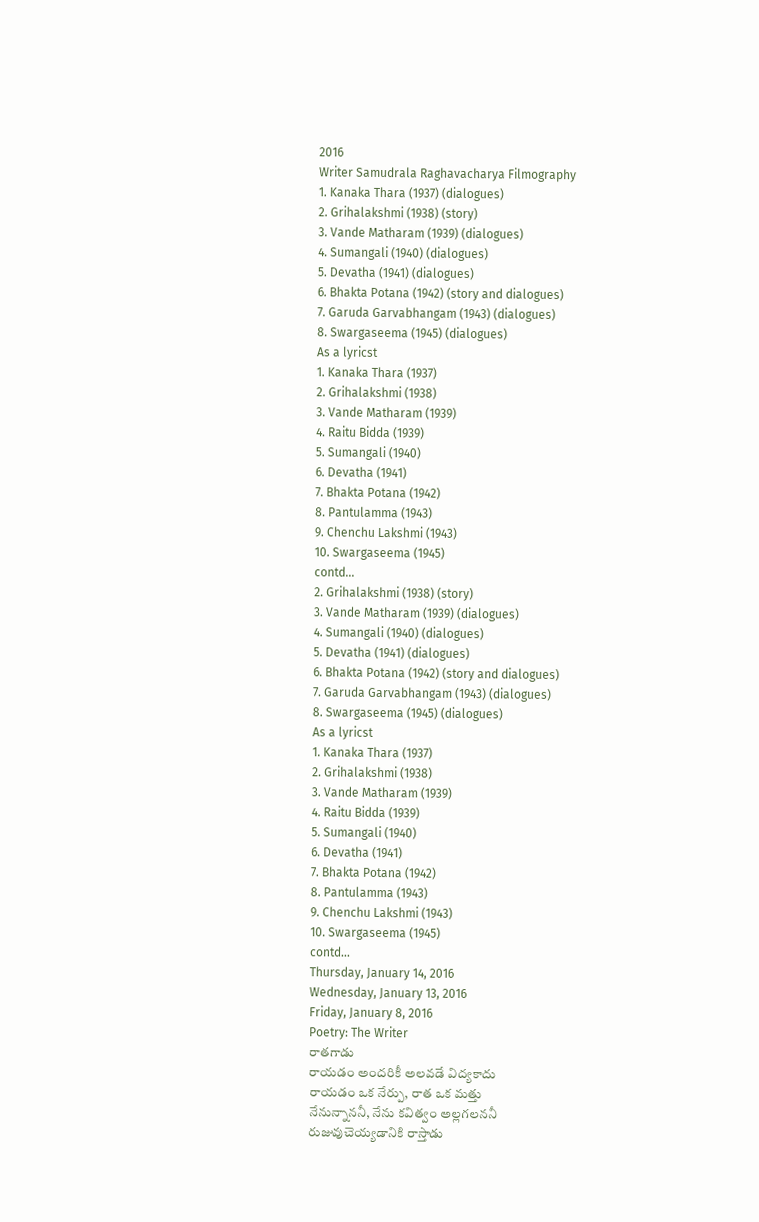2016
Writer Samudrala Raghavacharya Filmography
1. Kanaka Thara (1937) (dialogues)
2. Grihalakshmi (1938) (story)
3. Vande Matharam (1939) (dialogues)
4. Sumangali (1940) (dialogues)
5. Devatha (1941) (dialogues)
6. Bhakta Potana (1942) (story and dialogues)
7. Garuda Garvabhangam (1943) (dialogues)
8. Swargaseema (1945) (dialogues)
As a lyricst
1. Kanaka Thara (1937)
2. Grihalakshmi (1938)
3. Vande Matharam (1939)
4. Raitu Bidda (1939)
5. Sumangali (1940)
6. Devatha (1941)
7. Bhakta Potana (1942)
8. Pantulamma (1943)
9. Chenchu Lakshmi (1943)
10. Swargaseema (1945)
contd...
2. Grihalakshmi (1938) (story)
3. Vande Matharam (1939) (dialogues)
4. Sumangali (1940) (dialogues)
5. Devatha (1941) (dialogues)
6. Bhakta Potana (1942) (story and dialogues)
7. Garuda Garvabhangam (1943) (dialogues)
8. Swargaseema (1945) (dialogues)
As a lyricst
1. Kanaka Thara (1937)
2. Grihalakshmi (1938)
3. Vande Matharam (1939)
4. Raitu Bidda (1939)
5. Sumangali (1940)
6. Devatha (1941)
7. Bhakta Potana (1942)
8. Pantulamma (1943)
9. Chenchu Lakshmi (1943)
10. Swargaseema (1945)
contd...
Thursday, January 14, 2016
Wednesday, January 13, 2016
Friday, January 8, 2016
Poetry: The Writer
రాతగాడు
రాయడం అందరికీ అలవడే విద్యకాదు
రాయడం ఒక నేర్పు, రాత ఒక మత్తు
నేనున్నాననీ, నేను కవిత్వం అల్లగలననీ
రుజువుచెయ్యడానికి రాస్తాడు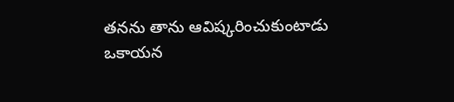తనను తాను ఆవిష్కరించుకుంటాడు
ఒకాయన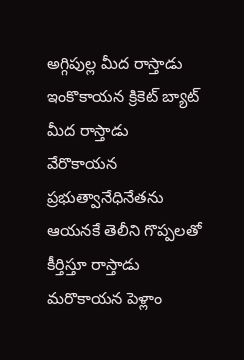అగ్గిపుల్ల మీద రాస్తాడు
ఇంకొకాయన క్రికెట్ బ్యాట్ మీద రాస్తాడు
వేరొకాయన ప్రభుత్వానేధినేతను
ఆయనకే తెలీని గొప్పలతో కీర్తిస్తూ రాస్తాడు
మరొకాయన పెళ్లాం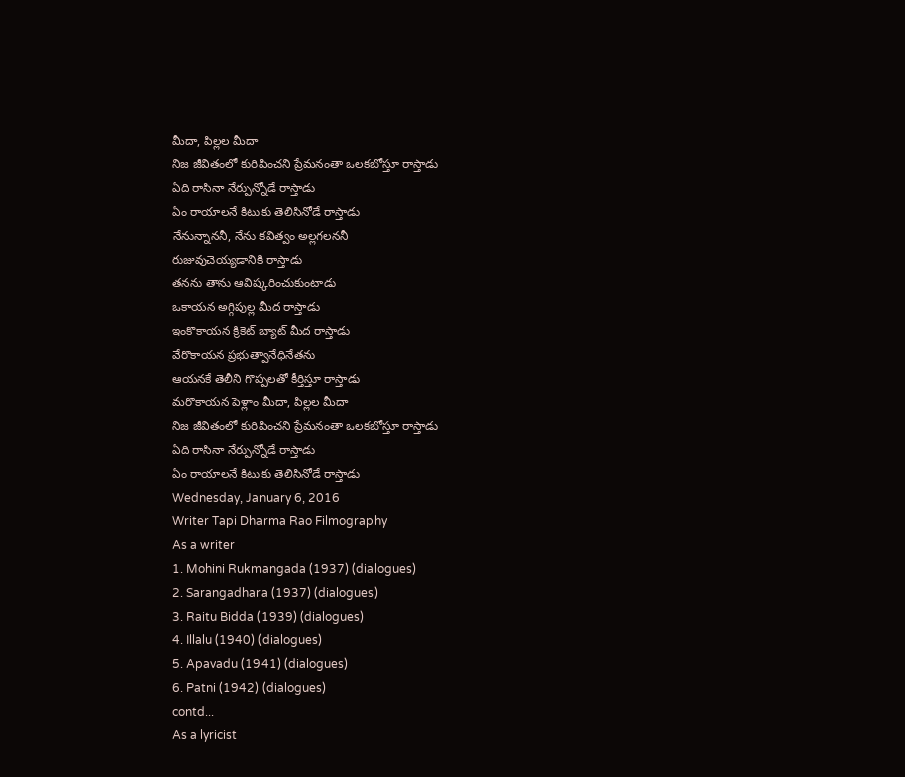మీదా, పిల్లల మీదా
నిజ జీవితంలో కురిపించని ప్రేమనంతా ఒలకబోస్తూ రాస్తాడు
ఏది రాసినా నేర్పున్నోడే రాస్తాడు
ఏం రాయాలనే కిటుకు తెలిసినోడే రాస్తాడు
నేనున్నాననీ, నేను కవిత్వం అల్లగలననీ
రుజువుచెయ్యడానికి రాస్తాడు
తనను తాను ఆవిష్కరించుకుంటాడు
ఒకాయన అగ్గిపుల్ల మీద రాస్తాడు
ఇంకొకాయన క్రికెట్ బ్యాట్ మీద రాస్తాడు
వేరొకాయన ప్రభుత్వానేధినేతను
ఆయనకే తెలీని గొప్పలతో కీర్తిస్తూ రాస్తాడు
మరొకాయన పెళ్లాం మీదా, పిల్లల మీదా
నిజ జీవితంలో కురిపించని ప్రేమనంతా ఒలకబోస్తూ రాస్తాడు
ఏది రాసినా నేర్పున్నోడే రాస్తాడు
ఏం రాయాలనే కిటుకు తెలిసినోడే రాస్తాడు
Wednesday, January 6, 2016
Writer Tapi Dharma Rao Filmography
As a writer
1. Mohini Rukmangada (1937) (dialogues)
2. Sarangadhara (1937) (dialogues)
3. Raitu Bidda (1939) (dialogues)
4. Illalu (1940) (dialogues)
5. Apavadu (1941) (dialogues)
6. Patni (1942) (dialogues)
contd...
As a lyricist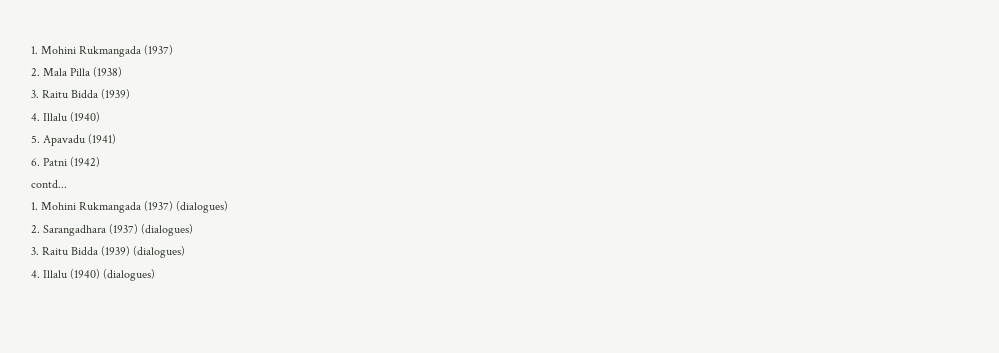1. Mohini Rukmangada (1937)
2. Mala Pilla (1938)
3. Raitu Bidda (1939)
4. Illalu (1940)
5. Apavadu (1941)
6. Patni (1942)
contd...
1. Mohini Rukmangada (1937) (dialogues)
2. Sarangadhara (1937) (dialogues)
3. Raitu Bidda (1939) (dialogues)
4. Illalu (1940) (dialogues)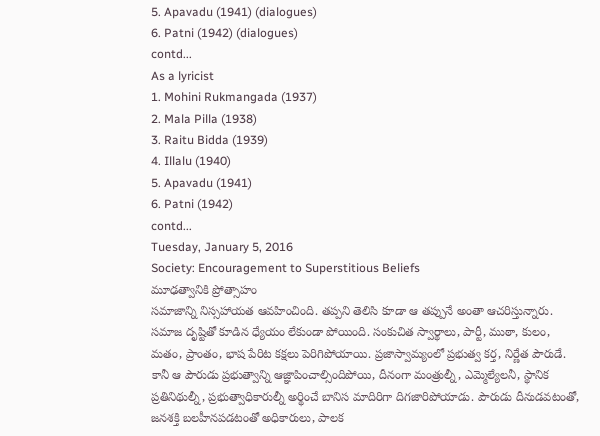5. Apavadu (1941) (dialogues)
6. Patni (1942) (dialogues)
contd...
As a lyricist
1. Mohini Rukmangada (1937)
2. Mala Pilla (1938)
3. Raitu Bidda (1939)
4. Illalu (1940)
5. Apavadu (1941)
6. Patni (1942)
contd...
Tuesday, January 5, 2016
Society: Encouragement to Superstitious Beliefs
మూఢత్వానికి ప్రోత్సాహం
సమాజాన్ని నిస్సహాయత ఆవహించింది. తప్పని తెలిసి కూడా ఆ తప్పునే అంతా ఆచరిస్తున్నారు. సమాజ దృష్టితో కూడిన ధ్యేయం లేకుండా పోయింది. సంకుచిత స్వార్థాలు, పార్టీ, ముఠా, కులం, మతం, ప్రాంతం, భాష పేరిట కక్షలు పెరిగిపోయాయి. ప్రజాస్వామ్యంలో ప్రభుత్వ కర్త, నిర్ణేత పౌరుడే. కానీ ఆ పౌరుడు ప్రభుత్వాన్ని ఆజ్ఞాపించాల్సిందిపోయి, దీనంగా మంత్రుల్నీ, ఎమ్మెల్యేలనీ, స్థానిక ప్రతినిథుల్నీ, ప్రభుత్వాధికారుల్నీ అర్థించే బానిస మాదిరిగా దిగజారిపోయాడు. పౌరుడు దీనుడవటంతో, జనశక్తి బలహీనపడటంతో అధికారులు, పాలక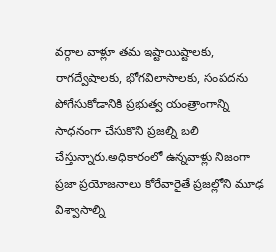వర్గాల వాళ్లూ తమ ఇష్టాయిష్టాలకు, రాగద్వేషాలకు, భోగవిలాసాలకు, సంపదను పోగేసుకోడానికి ప్రభుత్వ యంత్రాంగాన్ని సాధనంగా చేసుకొని ప్రజల్ని బలి చేస్తున్నారు.అధికారంలో ఉన్నవాళ్లు నిజంగా ప్రజా ప్రయోజనాలు కోరేవారైతే ప్రజల్లోని మూఢ విశ్వాసాల్ని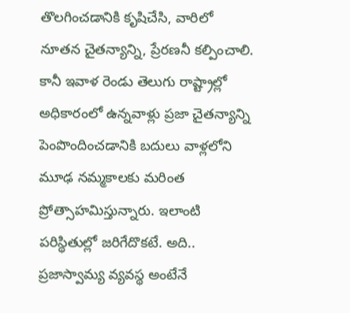తొలగించడానికి కృషిచేసి, వారిలో నూతన చైతన్యాన్ని, ప్రేరణనీ కల్పించాలి. కానీ ఇవాళ రెండు తెలుగు రాష్ట్రాల్లో అధికారంలో ఉన్నవాళ్లు ప్రజా చైతన్యాన్ని పెంపొందించడానికి బదులు వాళ్లలోని మూఢ నమ్మకాలకు మరింత ప్రోత్సాహమిస్తున్నారు. ఇలాంటి పరిస్థితుల్లో జరిగేదొకటే. అది.. ప్రజాస్వామ్య వ్యవస్థ అంటేనే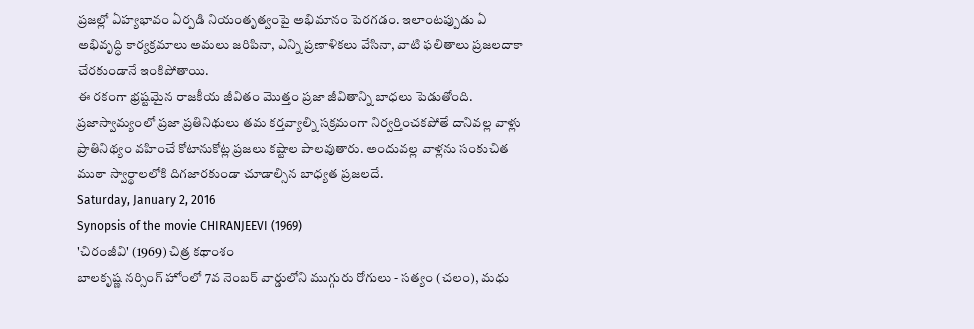ప్రజల్లో ఏహ్యభావం ఏర్పడి నియంతృత్వంపై అభిమానం పెరగడం. ఇలాంటప్పుడు ఏ అభివృద్ధి కార్యక్రమాలు అమలు జరిపినా, ఎన్ని ప్రణాళికలు వేసినా, వాటి ఫలితాలు ప్రజలదాకా చేరకుండానే ఇంకిపోతాయి.
ఈ రకంగా భ్రష్టమైన రాజకీయ జీవితం మొత్తం ప్రజా జీవితాన్ని బాధలు పెడుతోంది. ప్రజాస్వామ్యంలో ప్రజా ప్రతినిథులు తమ కర్తవ్యాల్ని సక్రమంగా నిర్వర్తించకపోతే దానివల్ల వాళ్లు ప్రాతినిథ్యం వహించే కోటానుకోట్ల ప్రజలు కష్టాల పాలవుతారు. అందువల్ల వాళ్లను సంకుచిత ముఠా స్వార్థాలలోకి దిగజారకుండా చూడాల్సిన బాధ్యత ప్రజలదే.
Saturday, January 2, 2016
Synopsis of the movie CHIRANJEEVI (1969)
'చిరంజీవి' (1969) చిత్ర కథాంశం
బాలకృష్ణ నర్సింగ్ హోంలో 7వ నెంబర్ వార్డులోని ముగ్గురు రోగులు - సత్యం (చలం), మధు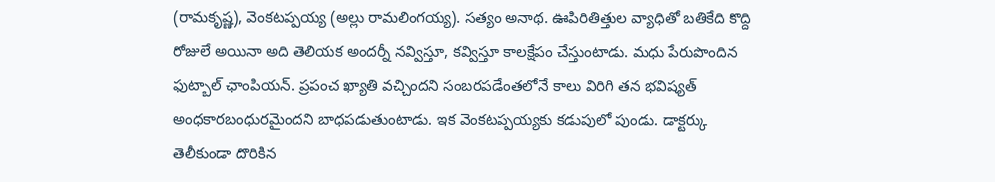(రామకృష్ణ), వెంకటప్పయ్య (అల్లు రామలింగయ్య). సత్యం అనాథ. ఊపిరితిత్తుల వ్యాధితో బతికేది కొద్ది రోజులే అయినా అది తెలియక అందర్నీ నవ్విస్తూ, కవ్విస్తూ కాలక్షేపం చేస్తుంటాడు. మధు పేరుపొందిన ఫుట్బాల్ ఛాంపియన్. ప్రపంచ ఖ్యాతి వచ్చిందని సంబరపడేంతలోనే కాలు విరిగి తన భవిష్యత్ అంధకారబంధురమైందని బాధపడుతుంటాడు. ఇక వెంకటప్పయ్యకు కడుపులో పుండు. డాక్టర్కు తెలీకుండా దొరికిన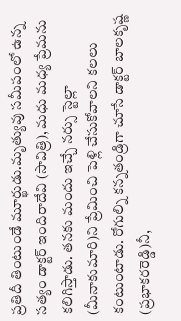ప్రతిదీ తింటుండే మూర్ఖుడు.మృత్యువు సమీపంలో ఉన్న సత్యం డాక్టర్ ఇందిరాదేవి (సావిత్రి), మధు మధ్య ప్రేమను కలిగిస్తాడు. తనకు మందు ఇచ్చే నర్సు స్టెల్లా (మీనాకుమారి)ని ప్రేమించి పెళ్లి చేసుకోవాలని కలలు కంటుంటాడు. రోగుల్ని కన్నతండ్రిగా చూసే డాక్టర్ బాలకృష్ణ (ప్రభాకరరెడ్డి)నీ,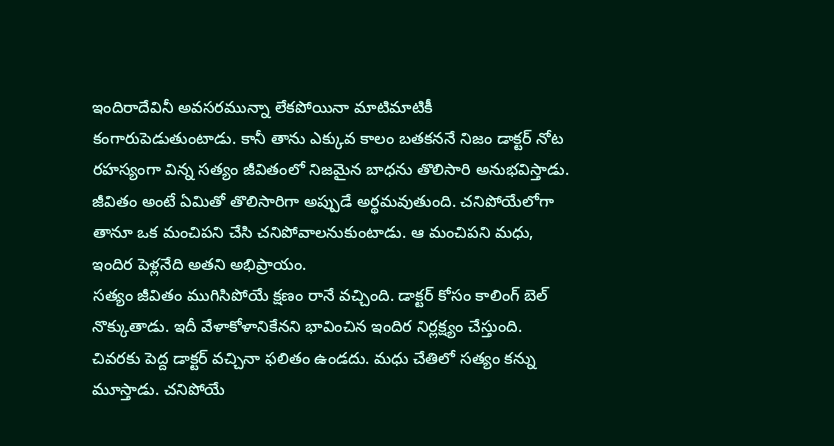ఇందిరాదేవినీ అవసరమున్నా లేకపోయినా మాటిమాటికీ కంగారుపెడుతుంటాడు. కానీ తాను ఎక్కువ కాలం బతకననే నిజం డాక్టర్ నోట రహస్యంగా విన్న సత్యం జీవితంలో నిజమైన బాధను తొలిసారి అనుభవిస్తాడు. జీవితం అంటే ఏమితో తొలిసారిగా అప్పుడే అర్థమవుతుంది. చనిపోయేలోగా తానూ ఒక మంచిపని చేసి చనిపోవాలనుకుంటాడు. ఆ మంచిపని మధు, ఇందిర పెళ్లనేది అతని అభిప్రాయం.
సత్యం జీవితం ముగిసిపోయే క్షణం రానే వచ్చింది. డాక్టర్ కోసం కాలింగ్ బెల్ నొక్కుతాడు. ఇదీ వేళాకోళానికేనని భావించిన ఇందిర నిర్లక్ష్యం చేస్తుంది. చివరకు పెద్ద డాక్టర్ వచ్చినా ఫలితం ఉండదు. మధు చేతిలో సత్యం కన్ను మూస్తాడు. చనిపోయే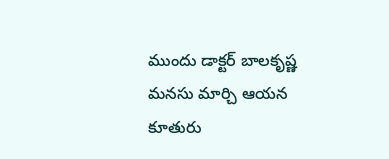ముందు డాక్టర్ బాలకృష్ణ మనసు మార్చి ఆయన కూతురు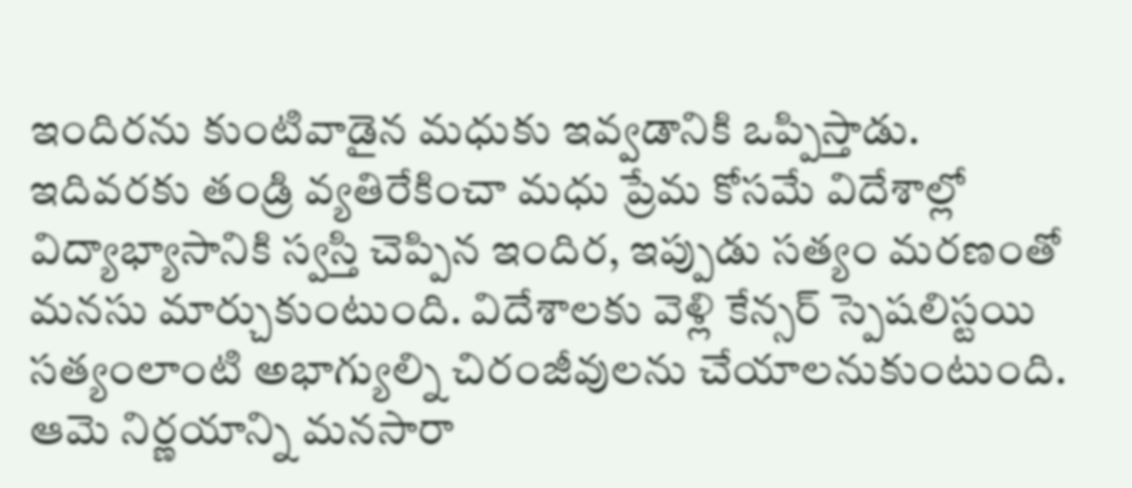ఇందిరను కుంటివాడైన మధుకు ఇవ్వడానికి ఒప్పిస్తాడు. ఇదివరకు తండ్రి వ్యతిరేకించా మధు ప్రేమ కోసమే విదేశాల్లో విద్యాభ్యాసానికి స్వస్తి చెప్పిన ఇందిర, ఇప్పుడు సత్యం మరణంతో మనసు మార్చుకుంటుంది. విదేశాలకు వెళ్లి కేన్సర్ స్పెషలిస్టయి సత్యంలాంటి అభాగ్యుల్ని చిరంజీవులను చేయాలనుకుంటుంది. ఆమె నిర్ణయాన్ని మనసారా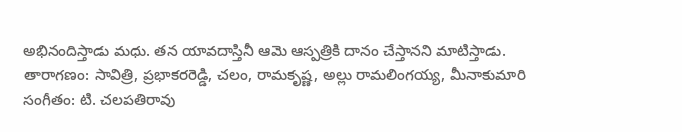అభినందిస్తాడు మధు. తన యావదాస్తినీ ఆమె ఆస్పత్రికి దానం చేస్తానని మాటిస్తాడు.
తారాగణం: సావిత్రి, ప్రభాకరరెడ్డి, చలం, రామకృష్ణ, అల్లు రామలింగయ్య, మీనాకుమారి
సంగీతం: టి. చలపతిరావు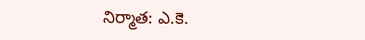నిర్మాత: ఎ.కె.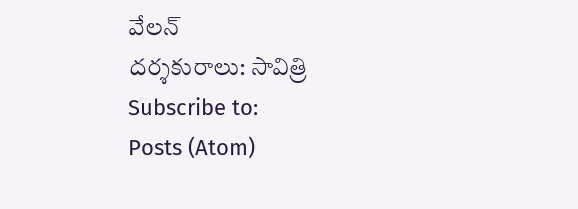వేలన్
దర్శకురాలు: సావిత్రి
Subscribe to:
Posts (Atom)